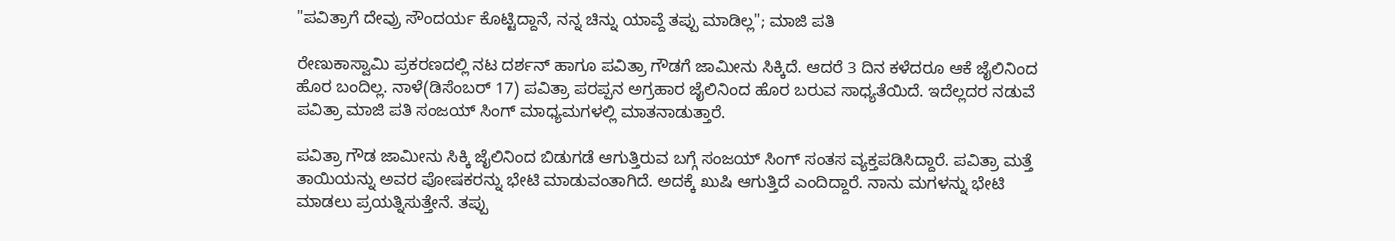"ಪವಿತ್ರಾಗೆ ದೇವ್ರು ಸೌಂದರ್ಯ ಕೊಟ್ಟಿದ್ದಾನೆ, ನನ್ನ ಚಿನ್ನು ಯಾವ್ದೆ ತಪ್ಪು ಮಾಡಿಲ್ಲ"; ಮಾಜಿ ಪತಿ

ರೇಣುಕಾಸ್ವಾಮಿ ಪ್ರಕರಣದಲ್ಲಿ ನಟ ದರ್ಶನ್ ಹಾಗೂ ಪವಿತ್ರಾ ಗೌಡಗೆ ಜಾಮೀನು ಸಿಕ್ಕಿದೆ. ಆದರೆ 3 ದಿನ ಕಳೆದರೂ ಆಕೆ ಜೈಲಿನಿಂದ ಹೊರ ಬಂದಿಲ್ಲ. ನಾಳೆ(ಡಿಸೆಂಬರ್ 17) ಪವಿತ್ರಾ ಪರಪ್ಪನ ಅಗ್ರಹಾರ ಜೈಲಿನಿಂದ ಹೊರ ಬರುವ ಸಾಧ್ಯತೆಯಿದೆ. ಇದೆಲ್ಲದರ ನಡುವೆ ಪವಿತ್ರಾ ಮಾಜಿ ಪತಿ ಸಂಜಯ್ ಸಿಂಗ್ ಮಾಧ್ಯಮಗಳಲ್ಲಿ ಮಾತನಾಡುತ್ತಾರೆ.

ಪವಿತ್ರಾ ಗೌಡ ಜಾಮೀನು ಸಿಕ್ಕಿ ಜೈಲಿನಿಂದ ಬಿಡುಗಡೆ ಆಗುತ್ತಿರುವ ಬಗ್ಗೆ ಸಂಜಯ್ ಸಿಂಗ್ ಸಂತಸ ವ್ಯಕ್ತಪಡಿಸಿದ್ದಾರೆ. ಪವಿತ್ರಾ ಮತ್ತೆ ತಾಯಿಯನ್ನು ಅವರ ಪೋಷಕರನ್ನು ಭೇಟಿ ಮಾಡುವಂತಾಗಿದೆ. ಅದಕ್ಕೆ ಖುಷಿ ಆಗುತ್ತಿದೆ ಎಂದಿದ್ದಾರೆ. ನಾನು ಮಗಳನ್ನು ಭೇಟಿ ಮಾಡಲು ಪ್ರಯತ್ನಿಸುತ್ತೇನೆ. ತಪ್ಪು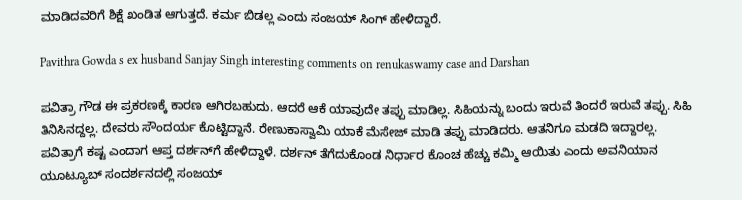ಮಾಡಿದವರಿಗೆ ಶಿಕ್ಷೆ ಖಂಡಿತ ಆಗುತ್ತದೆ. ಕರ್ಮ ಬಿಡಲ್ಲ ಎಂದು ಸಂಜಯ್ ಸಿಂಗ್ ಹೇಳಿದ್ದಾರೆ.

Pavithra Gowda s ex husband Sanjay Singh interesting comments on renukaswamy case and Darshan

ಪವಿತ್ರಾ ಗೌಡ ಈ ಪ್ರಕರಣಕ್ಕೆ ಕಾರಣ ಆಗಿರಬಹುದು. ಆದರೆ ಆಕೆ ಯಾವುದೇ ತಪ್ಪು ಮಾಡಿಲ್ಲ. ಸಿಹಿಯನ್ನು ಬಂದು ಇರುವೆ ತಿಂದರೆ ಇರುವೆ ತಪ್ಪು. ಸಿಹಿ ತಿನಿಸಿನದ್ದಲ್ಲ. ದೇವರು ಸೌಂದರ್ಯ ಕೊಟ್ಟಿದ್ದಾನೆ. ರೇಣುಕಾಸ್ವಾಮಿ ಯಾಕೆ ಮೆಸೇಜ್ ಮಾಡಿ ತಪ್ಪು ಮಾಡಿದರು. ಆತನಿಗೂ ಮಡದಿ ಇದ್ದಾರಲ್ಲ. ಪವಿತ್ರಾಗೆ ಕಷ್ಟ ಎಂದಾಗ ಆಪ್ತ ದರ್ಶನ್‌ಗೆ ಹೇಳಿದ್ದಾಳೆ. ದರ್ಶನ್ ತೆಗೆದುಕೊಂಡ ನಿರ್ಧಾರ ಕೊಂಚ ಹೆಚ್ಚು ಕಮ್ಮಿ ಆಯಿತು ಎಂದು ಅವನಿಯಾನ ಯೂಟ್ಯೂಬ್ ಸಂದರ್ಶನದಲ್ಲಿ ಸಂಜಯ್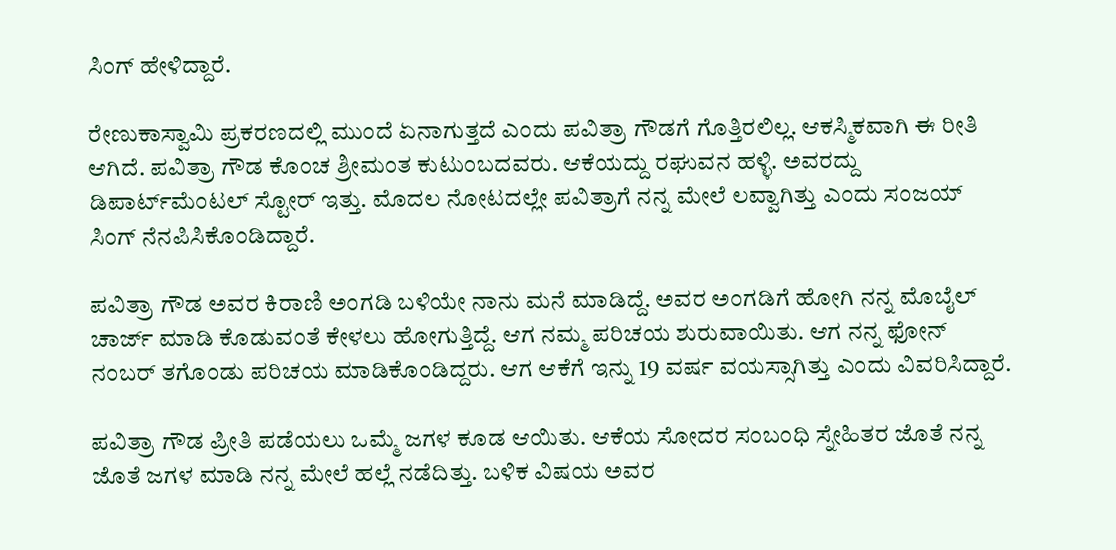ಸಿಂಗ್ ಹೇಳಿದ್ದಾರೆ.

ರೇಣುಕಾಸ್ವಾಮಿ ಪ್ರಕರಣದಲ್ಲಿ ಮುಂದೆ ಏನಾಗುತ್ತದೆ ಎಂದು ಪವಿತ್ರಾ ಗೌಡಗೆ ಗೊತ್ತಿರಲಿಲ್ಲ. ಆಕಸ್ಮಿಕವಾಗಿ ಈ ರೀತಿ ಆಗಿದೆ. ಪವಿತ್ರಾ ಗೌಡ ಕೊಂಚ ಶ್ರೀಮಂತ ಕುಟುಂಬದವರು. ಆಕೆಯದ್ದು ರಘುವನ ಹಳ್ಳಿ. ಅವರದ್ದು ಡಿಪಾರ್ಟ್‌ಮೆಂಟಲ್ ಸ್ಟೋರ್ ಇತ್ತು. ಮೊದಲ ನೋಟದಲ್ಲೇ ಪವಿತ್ರಾಗೆ ನನ್ನ ಮೇಲೆ ಲವ್ವಾಗಿತ್ತು ಎಂದು ಸಂಜಯ್ ಸಿಂಗ್ ನೆನಪಿಸಿಕೊಂಡಿದ್ದಾರೆ.

ಪವಿತ್ರಾ ಗೌಡ ಅವರ ಕಿರಾಣಿ ಅಂಗಡಿ ಬಳಿಯೇ ನಾನು ಮನೆ ಮಾಡಿದ್ದೆ. ಅವರ ಅಂಗಡಿಗೆ ಹೋಗಿ ನನ್ನ ಮೊಬೈಲ್ ಚಾರ್ಜ್ ಮಾಡಿ ಕೊಡುವಂತೆ ಕೇಳಲು ಹೋಗುತ್ತಿದ್ದೆ. ಆಗ ನಮ್ಮ ಪರಿಚಯ ಶುರುವಾಯಿತು. ಆಗ ನನ್ನ ಫೋನ್ ನಂಬರ್ ತಗೊಂಡು ಪರಿಚಯ ಮಾಡಿಕೊಂಡಿದ್ದರು. ಆಗ ಆಕೆಗೆ ಇನ್ನು 19 ವರ್ಷ ವಯಸ್ಸಾಗಿತ್ತು ಎಂದು ವಿವರಿಸಿದ್ದಾರೆ.

ಪವಿತ್ರಾ ಗೌಡ ಪ್ರೀತಿ ಪಡೆಯಲು ಒಮ್ಮೆ ಜಗಳ ಕೂಡ ಆಯಿತು. ಆಕೆಯ ಸೋದರ ಸಂಬಂಧಿ ಸ್ನೇಹಿತರ ಜೊತೆ ನನ್ನ ಜೊತೆ ಜಗಳ ಮಾಡಿ ನನ್ನ ಮೇಲೆ ಹಲ್ಲೆ ನಡೆದಿತ್ತು. ಬಳಿಕ ವಿಷಯ ಅವರ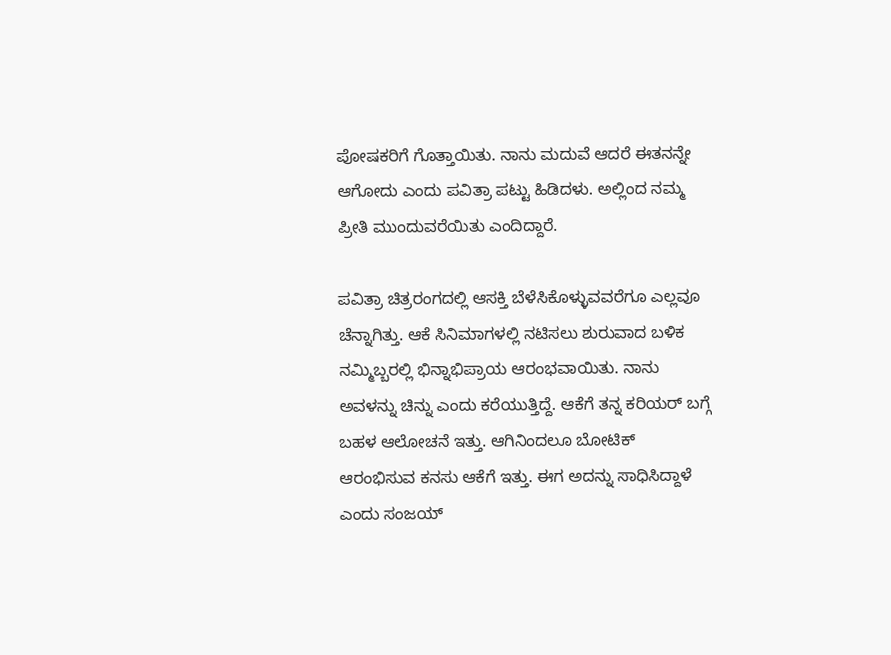ಪೋಷಕರಿಗೆ ಗೊತ್ತಾಯಿತು. ನಾನು ಮದುವೆ ಆದರೆ ಈತನನ್ನೇ ಆಗೋದು ಎಂದು ಪವಿತ್ರಾ ಪಟ್ಟು ಹಿಡಿದಳು. ಅಲ್ಲಿಂದ ನಮ್ಮ ಪ್ರೀತಿ ಮುಂದುವರೆಯಿತು ಎಂದಿದ್ದಾರೆ.

ಪವಿತ್ರಾ ಚಿತ್ರರಂಗದಲ್ಲಿ ಆಸಕ್ತಿ ಬೆಳೆಸಿಕೊಳ್ಳುವವರೆಗೂ ಎಲ್ಲವೂ ಚೆನ್ನಾಗಿತ್ತು. ಆಕೆ ಸಿನಿಮಾಗಳಲ್ಲಿ ನಟಿಸಲು ಶುರುವಾದ ಬಳಿಕ ನಮ್ಮಿಬ್ಬರಲ್ಲಿ ಭಿನ್ನಾಭಿಪ್ರಾಯ ಆರಂಭವಾಯಿತು. ನಾನು ಅವಳನ್ನು ಚಿನ್ನು ಎಂದು ಕರೆಯುತ್ತಿದ್ದೆ. ಆಕೆಗೆ ತನ್ನ ಕರಿಯರ್ ಬಗ್ಗೆ ಬಹಳ ಆಲೋಚನೆ ಇತ್ತು. ಆಗಿನಿಂದಲೂ ಬೋಟಿಕ್ ಆರಂಭಿಸುವ ಕನಸು ಆಕೆಗೆ ಇತ್ತು. ಈಗ ಅದನ್ನು ಸಾಧಿಸಿದ್ದಾಳೆ ಎಂದು ಸಂಜಯ್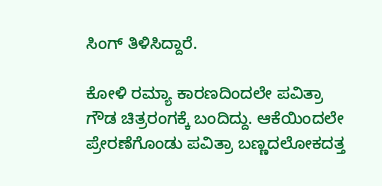ಸಿಂಗ್ ತಿಳಿಸಿದ್ದಾರೆ.

ಕೋಳಿ ರಮ್ಯಾ ಕಾರಣದಿಂದಲೇ ಪವಿತ್ರಾ ಗೌಡ ಚಿತ್ರರಂಗಕ್ಕೆ ಬಂದಿದ್ದು. ಆಕೆಯಿಂದಲೇ ಪ್ರೇರಣೆಗೊಂಡು ಪವಿತ್ರಾ ಬಣ್ಣದಲೋಕದತ್ತ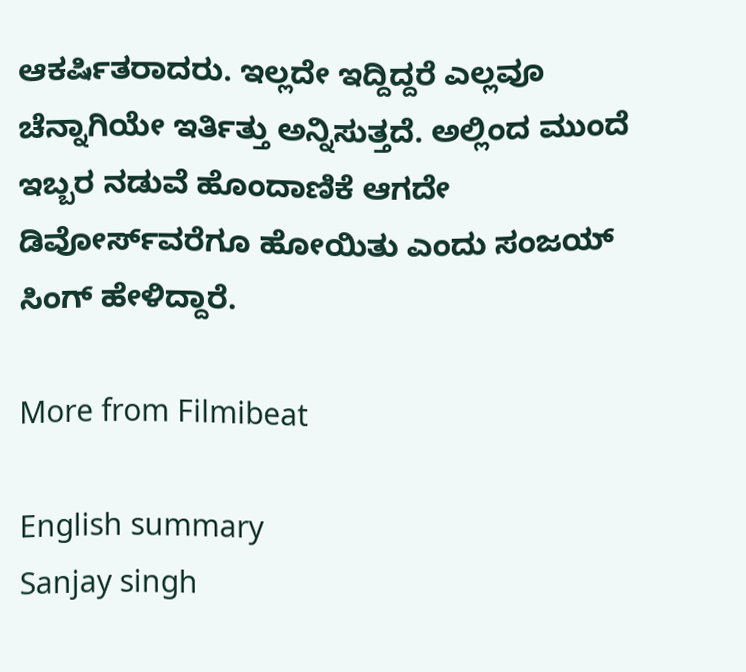ಆಕರ್ಷಿತರಾದರು. ಇಲ್ಲದೇ ಇದ್ದಿದ್ದರೆ ಎಲ್ಲವೂ ಚೆನ್ನಾಗಿಯೇ ಇರ್ತಿತ್ತು ಅನ್ನಿಸುತ್ತದೆ. ಅಲ್ಲಿಂದ ಮುಂದೆ ಇಬ್ಬರ ನಡುವೆ ಹೊಂದಾಣಿಕೆ ಆಗದೇ ಡಿವೋರ್ಸ್‌ವರೆಗೂ ಹೋಯಿತು ಎಂದು ಸಂಜಯ್ ಸಿಂಗ್ ಹೇಳಿದ್ದಾರೆ.

More from Filmibeat

English summary
Sanjay singh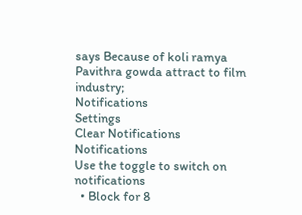says Because of koli ramya Pavithra gowda attract to film industry;
Notifications
Settings
Clear Notifications
Notifications
Use the toggle to switch on notifications
  • Block for 8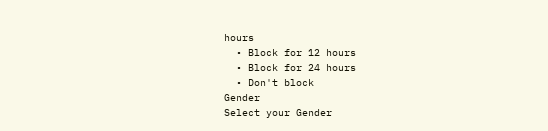hours
  • Block for 12 hours
  • Block for 24 hours
  • Don't block
Gender
Select your Gender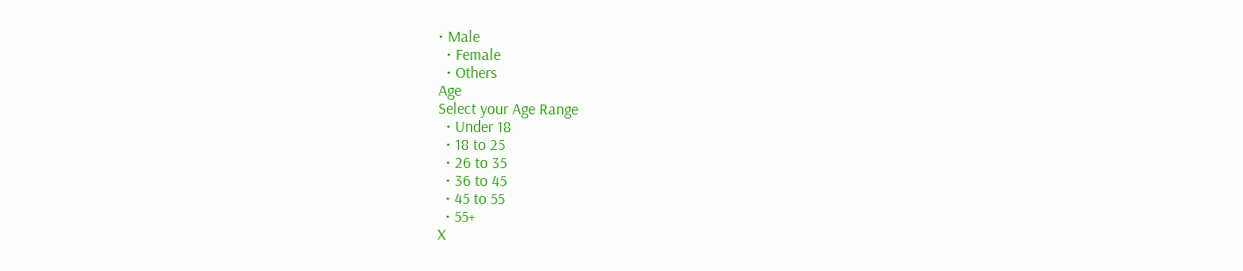• Male
  • Female
  • Others
Age
Select your Age Range
  • Under 18
  • 18 to 25
  • 26 to 35
  • 36 to 45
  • 45 to 55
  • 55+
X